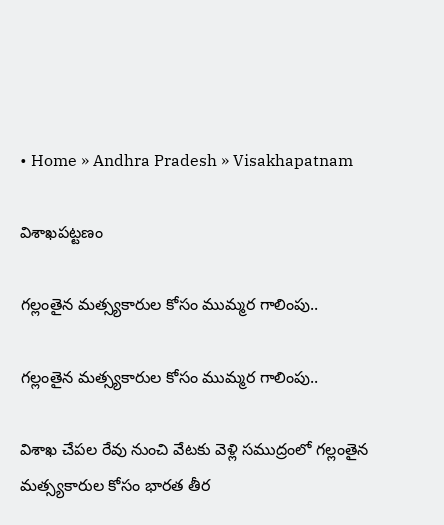• Home » Andhra Pradesh » Visakhapatnam

విశాఖపట్టణం

గల్లంతైన మత్స్యకారుల కోసం ముమ్మర గాలింపు..

గల్లంతైన మత్స్యకారుల కోసం ముమ్మర గాలింపు..

విశాఖ చేపల రేవు నుంచి వేటకు వెళ్లి సముద్రంలో గల్లంతైన మత్స్యకారుల కోసం భారత తీర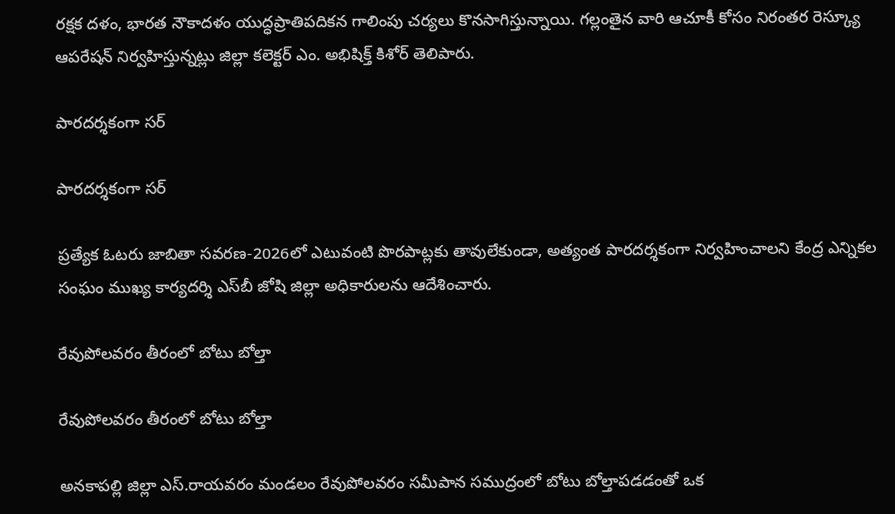రక్షక దళం, భారత నౌకాదళం యుద్ధప్రాతిపదికన గాలింపు చర్యలు కొనసాగిస్తున్నాయి. గల్లంతైన వారి ఆచూకీ కోసం నిరంతర రెస్క్యూ ఆపరేషన్ నిర్వహిస్తున్నట్లు జిల్లా కలెక్టర్ ఎం. అభిషిక్త్ కిశోర్ తెలిపారు.

పారదర్శకంగా సర్‌

పారదర్శకంగా సర్‌

ప్రత్యేక ఓటరు జాబితా సవరణ-2026లో ఎటువంటి పొరపాట్లకు తావులేకుండా, అత్యంత పారదర్శకంగా నిర్వహించాలని కేంద్ర ఎన్నికల సంఘం ముఖ్య కార్యదర్శి ఎస్‌బీ జోషి జిల్లా అధికారులను ఆదేశించారు.

రేవుపోలవరం తీరంలో బోటు బోల్తా

రేవుపోలవరం తీరంలో బోటు బోల్తా

అనకాపల్లి జిల్లా ఎస్‌.రాయవరం మండలం రేవుపోలవరం సమీపాన సముద్రంలో బోటు బోల్తాపడడంతో ఒక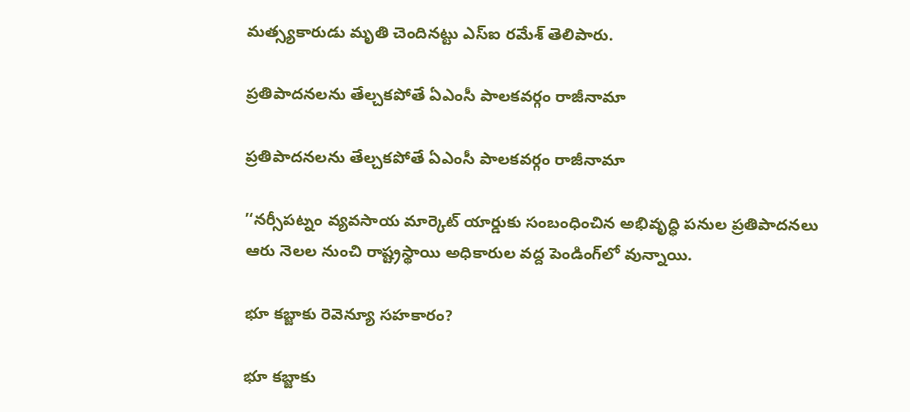మత్స్యకారుడు మృతి చెందినట్టు ఎస్‌ఐ రమేశ్‌ తెలిపారు.

ప్రతిపాదనలను తేల్చకపోతే ఏఎంసీ పాలకవర్గం రాజీనామా

ప్రతిపాదనలను తేల్చకపోతే ఏఎంసీ పాలకవర్గం రాజీనామా

’‘నర్సీపట్నం వ్యవసాయ మార్కెట్‌ యార్డుకు సంబంధించిన అభివృద్ధి పనుల ప్రతిపాదనలు ఆరు నెలల నుంచి రాష్ట్రస్థాయి అధికారుల వద్ద పెండింగ్‌లో వున్నాయి.

భూ కబ్జాకు రెవెన్యూ సహకారం?

భూ కబ్జాకు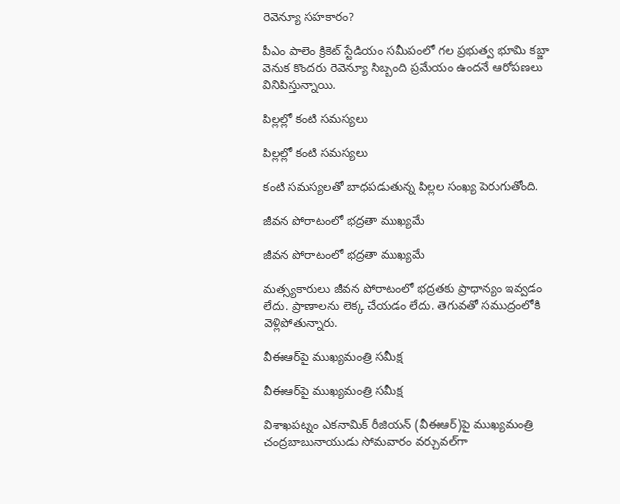రెవెన్యూ సహకారం?

పీఎం పాలెం క్రికెట్‌ స్టేడియం సమీపంలో గల ప్రభుత్వ భూమి కబ్జా వెనుక కొందరు రెవెన్యూ సిబ్బంది ప్రమేయం ఉందనే ఆరోపణలు వినిపిస్తున్నాయి.

పిల్లల్లో కంటి సమస్యలు

పిల్లల్లో కంటి సమస్యలు

కంటి సమస్యలతో బాధపడుతున్న పిల్లల సంఖ్య పెరుగుతోంది.

జీవన పోరాటంలో భద్రతా ముఖ్యమే

జీవన పోరాటంలో భద్రతా ముఖ్యమే

మత్స్యకారులు జీవన పోరాటంలో భద్రతకు ప్రాధాన్యం ఇవ్వడం లేదు. ప్రాణాలను లెక్క చేయడం లేదు. తెగువతో సముద్రంలోకి వెళ్లిపోతున్నారు.

వీఈఆర్‌పై ముఖ్యమంత్రి సమీక్ష

వీఈఆర్‌పై ముఖ్యమంత్రి సమీక్ష

విశాఖపట్నం ఎకనామిక్‌ రీజియన్‌ (వీఈఆర్‌)పై ముఖ్యమంత్రి చంద్రబాబునాయుడు సోమవారం వర్చువల్‌గా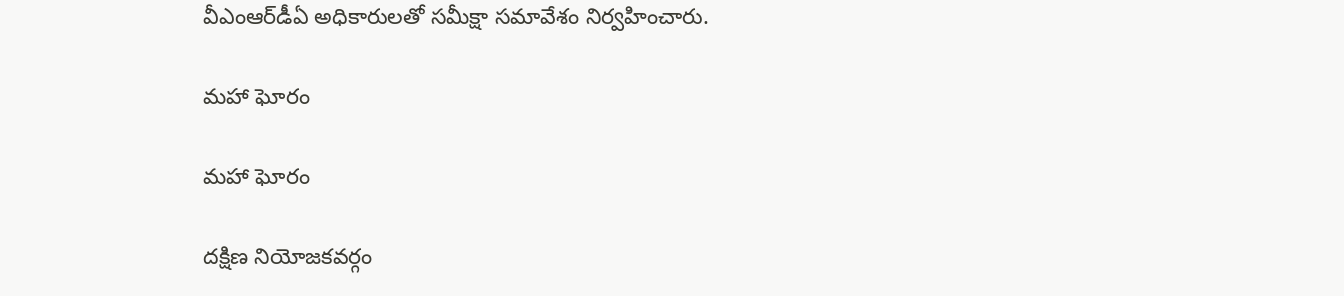వీఎంఆర్‌డీఏ అధికారులతో సమీక్షా సమావేశం నిర్వహించారు.

మహా ఘోరం

మహా ఘోరం

దక్షిణ నియోజకవర్గం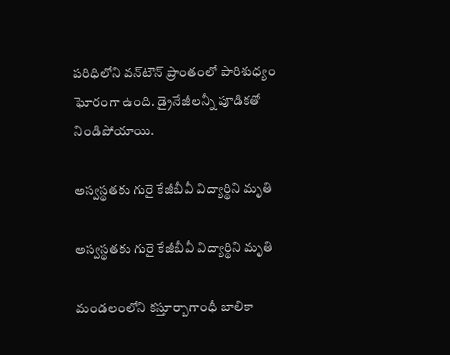పరిధిలోని వన్‌టౌన్‌ ప్రాంతంలో పారిశుధ్యం ఘోరంగా ఉంది. డ్రైనేజీలన్నీ పూడికతో నిండిపోయాయి.

అస్వస్థతకు గురై కేజీబీవీ విద్యార్థిని మృతి

అస్వస్థతకు గురై కేజీబీవీ విద్యార్థిని మృతి

మండలంలోని కస్తూర్బాగాంధీ బాలికా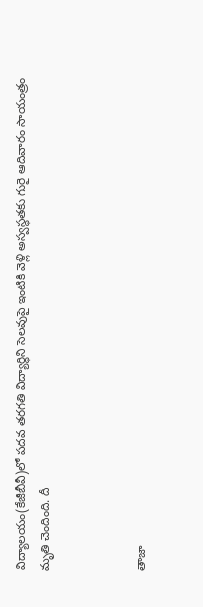విద్యాలయం(కేజీబీవీ)లో పదవ తరగతి విద్యార్థిని సెలవుపై ఇంటికి వెళ్లి అస్వస్థతకు గురై ఆదివారం సాయంత్రం మృతి చెందింది. దీ



తాజా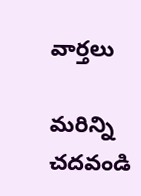వార్తలు

మరిన్ని చదవండి